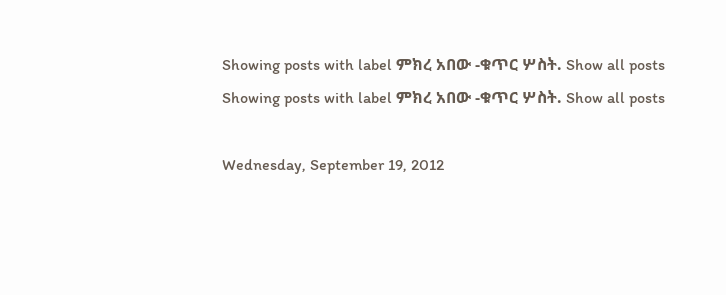Showing posts with label ምክረ አበው -ቁጥር ሦስት. Show all posts
Showing posts with label ምክረ አበው -ቁጥር ሦስት. Show all posts

Wednesday, September 19, 2012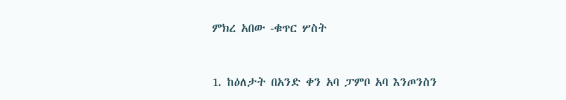ምክረ አበው -ቁጥር ሦስት


1. ከዕለታት በአንድ ቀን አባ ፓምቦ አባ እንጦንስን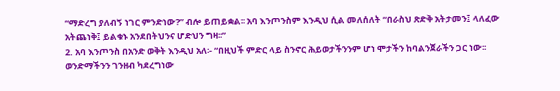“ማድረግ ያለብኝ ነገር ምንድነው?” ብሎ ይጠይቋል፡፡ አባ እንጦንስም እንዲህ ሲል መለሰለት “በራስህ ጽድቅ አትታመን፤ ላለፈው አትጨነቅ፤ ይልቁኑ አንደበትህንና ሆድህን ግዛ፡፡”
2. አባ እንጦንስ በአንድ ወቅት እንዲህ አለ፡- “በዚህች ምድር ላይ ስንኖር ሕይወታችንንም ሆነ ሞታችን ከባልንጀራችን ጋር ነው፡፡ ወንድማችንን ገንዘብ ካደረግነው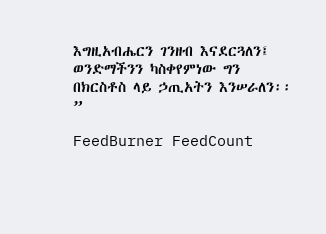እግዚአብሔርን ገንዘብ እናደርጓለን፤ ወንድማችንን ካስቀየምነው ግን በክርስቶስ ላይ ኃጢአትን እንሠራለን፡፡”

FeedBurner FeedCount